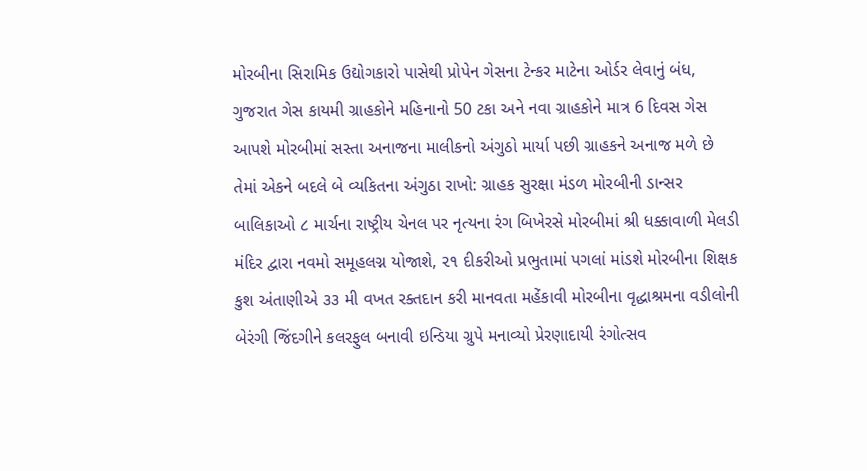મોરબીના સિરામિક ઉદ્યોગકારો પાસેથી પ્રોપેન ગેસના ટેન્કર માટેના ઓર્ડર લેવાનું બંધ, ગુજરાત ગેસ કાયમી ગ્રાહકોને મહિનાનો 50 ટકા અને નવા ગ્રાહકોને માત્ર 6 દિવસ ગેસ આપશે મોરબીમાં સસ્તા અનાજના માલીકનો અંગુઠો માર્યા પછી ગ્રાહકને અનાજ મળે છે તેમાં એકને બદલે બે વ્યકિતના અંગુઠા રાખો: ગ્રાહક સુરક્ષા મંડળ મોરબીની ડાન્સર બાલિકાઓ ૮ માર્ચના રાષ્ટ્રીય ચેનલ પર નૃત્યના રંગ બિખેરસે મોરબીમાં શ્રી ધક્કાવાળી મેલડી મંદિર દ્વારા નવમો સમૂહલગ્ન યોજાશે, ૨૧ દીકરીઓ પ્રભુતામાં પગલાં માંડશે મોરબીના શિક્ષક કુશ અંતાણીએ ૩૩ મી વખત રક્તદાન કરી માનવતા મહેંકાવી મોરબીના વૃદ્ધાશ્રમના વડીલોની બેરંગી જિંદગીને કલરફુલ બનાવી ઇન્ડિયા ગ્રુપે મનાવ્યો પ્રેરણાદાયી રંગોત્સવ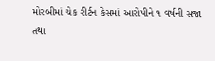મોરબીમાં ચેક રીર્ટન કેસમાં આરોપીને ૧ વર્ષની સજા તથા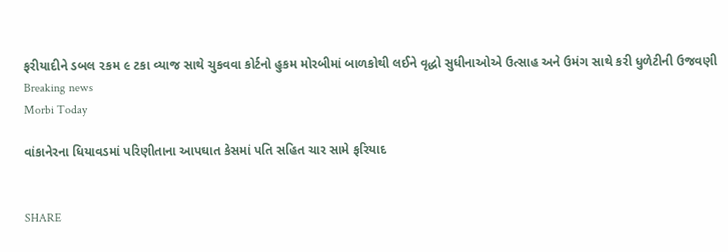ફરીયાદીને ડબલ ૨કમ ૯ ટકા વ્યાજ સાથે ચુકવવા કોર્ટનો હુકમ મોરબીમાં બાળકોથી લઈને વૃદ્ધો સુધીનાઓએ ઉત્સાહ અને ઉમંગ સાથે કરી ધુળેટીની ઉજવણી
Breaking news
Morbi Today

વાંકાનેરના ધિયાવડમાં પરિણીતાના આપઘાત કેસમાં પતિ સહિત ચાર સામે ફરિયાદ


SHARE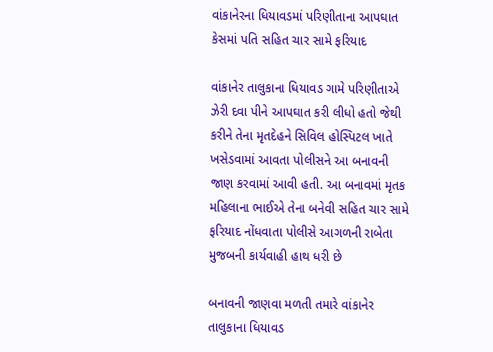વાંકાનેરના ધિયાવડમાં પરિણીતાના આપઘાત કેસમાં પતિ સહિત ચાર સામે ફરિયાદ

વાંકાનેર તાલુકાના ધિયાવડ ગામે પરિણીતાએ ઝેરી દવા પીને આપઘાત કરી લીધો હતો જેથી કરીને તેના મૃતદેહને સિવિલ હોસ્પિટલ ખાતે ખસેડવામાં આવતા પોલીસને આ બનાવની જાણ કરવામાં આવી હતી. આ બનાવમાં મૃતક મહિલાના ભાઈએ તેના બનેવી સહિત ચાર સામે ફરિયાદ નોંધવાતા પોલીસે આગળની રાબેતા મુજબની કાર્યવાહી હાથ ધરી છે

બનાવની જાણવા મળતી તમારે વાંકાનેર તાલુકાના ધિયાવડ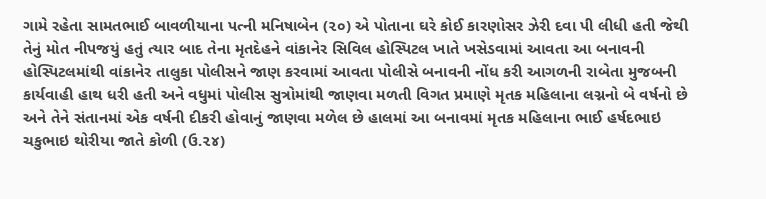ગામે રહેતા સામતભાઈ બાવળીયાના પત્ની મનિષાબેન (૨૦) એ પોતાના ઘરે કોઈ કારણોસર ઝેરી દવા પી લીધી હતી જેથી તેનું મોત નીપજયું હતું ત્યાર બાદ તેના મૃતદેહને વાંકાનેર સિવિલ હોસ્પિટલ ખાતે ખસેડવામાં આવતા આ બનાવની હોસ્પિટલમાંથી વાંકાનેર તાલુકા પોલીસને જાણ કરવામાં આવતા પોલીસે બનાવની નોંધ કરી આગળની રાબેતા મુજબની કાર્યવાહી હાથ ધરી હતી અને વધુમાં પોલીસ સુત્રોમાંથી જાણવા મળતી વિગત પ્રમાણે મૃતક મહિલાના લગ્નનો બે વર્ષનો છે અને તેને સંતાનમાં એક વર્ષની દીકરી હોવાનું જાણવા મળેલ છે હાલમાં આ બનાવમાં મૃતક મહિલાના ભાઈ હર્ષદભાઇ ચકુભાઇ થોરીયા જાતે કોળી (ઉ.૨૪)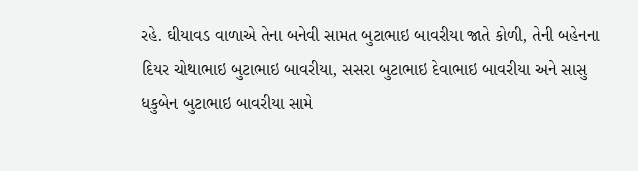રહે. ઘીયાવડ વાળાએ તેના બનેવી સામત બુટાભાઇ બાવરીયા જાતે કોળી, તેની બહેનના દિયર ચોથાભાઇ બુટાભાઇ બાવરીયા, સસરા બુટાભાઇ દેવાભાઇ બાવરીયા અને સાસુ ધકુબેન બુટાભાઇ બાવરીયા સામે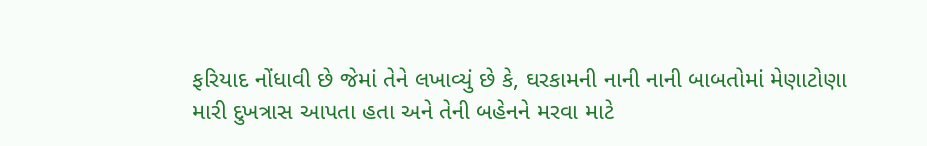ફરિયાદ નોંધાવી છે જેમાં તેને લખાવ્યું છે કે, ઘરકામની નાની નાની બાબતોમાં મેણાટોણા મારી દુખત્રાસ આપતા હતા અને તેની બહેનને મરવા માટે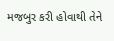મજબુર કરી હોવાથી તેને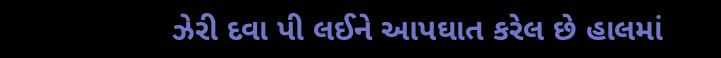ઝેરી દવા પી લઈને આપઘાત કરેલ છે હાલમાં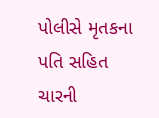પોલીસે મૃતકના પતિ સહિત ચારની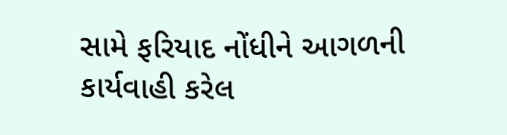સામે ફરિયાદ નોંધીને આગળની કાર્યવાહી કરેલ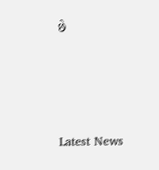છે






Latest News